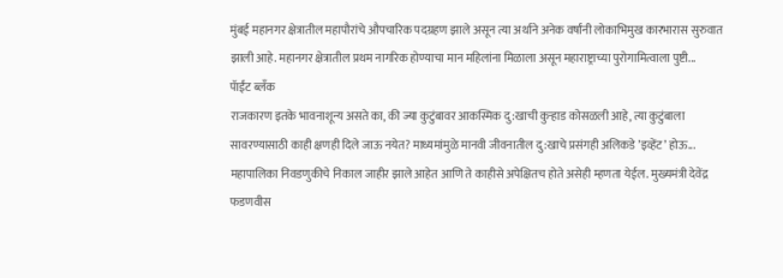मुंबई महानगर क्षेत्रातील महापौरांचे औपचारिक पदग्रहण झाले असून त्या अर्थाने अनेक वर्षांनी लोकाभिमुख कारभारास सुरुवात झाली आहे. महानगर क्षेत्रातील प्रथम नागरिक होण्याचा मान महिलांना मिळाला असून महाराष्ट्राच्या पुरोगामित्वाला पुष्टी...
पॅाईंट ब्लॅंक
राजकारण इतके भावनाशून्य असते का, की ज्या कुटुंबावर आकस्मिक दु:खाची कुऱ्हाड कोसळली आहे, त्या कुटुंबाला सावरण्यासाठी काही क्षणही दिले जाऊ नयेत? माध्यमांमुळे मानवी जीवनातील दु:खाचे प्रसंगही अलिकडे ’इव्हेंट’ होऊ...
महापालिका निवडणुकीचे निकाल जाहीर झाले आहेत आणि ते काहीसे अपेक्षितच होते असेही म्हणता येईल. मुख्यमंत्री देवेंद्र फडणवीस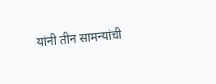यांनी तीन सामन्यांची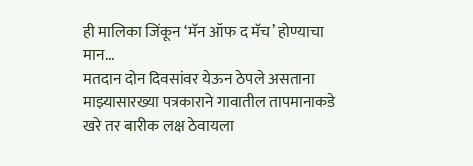ही मालिका जिंकून ‘मॅन ऑफ द मॅच’ होण्याचा मान...
मतदान दोन दिवसांवर येऊन ठेपले असताना माझ्यासारख्या पत्रकाराने गावातील तापमानाकडे खरे तर बारीक लक्ष ठेवायला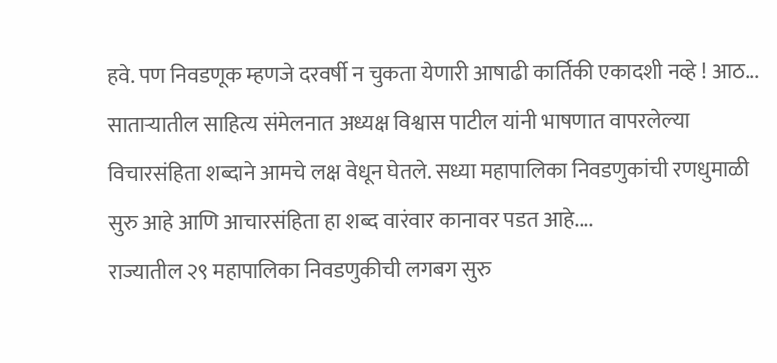हवे. पण निवडणूक म्हणजे दरवर्षी न चुकता येणारी आषाढी कार्तिकी एकादशी नव्हे ! आठ...
साताऱ्यातील साहित्य संमेलनात अध्यक्ष विश्वास पाटील यांनी भाषणात वापरलेल्या विचारसंहिता शब्दाने आमचे लक्ष वेधून घेतले. सध्या महापालिका निवडणुकांची रणधुमाळी सुरु आहे आणि आचारसंहिता हा शब्द वारंवार कानावर पडत आहे....
राज्यातील २९ महापालिका निवडणुकीची लगबग सुरु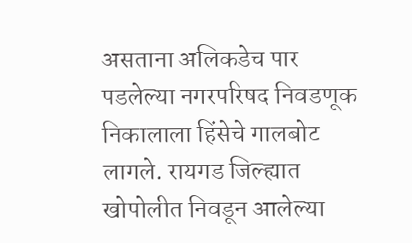असताना अलिकडेच पार पडलेल्या नगरपरिषद निवडणूक निकालाला हिंसेचे गालबोट लागले. रायगड जिल्ह्यात खोपोलीत निवडून आलेल्या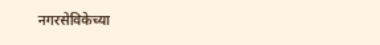नगरसेविकेच्या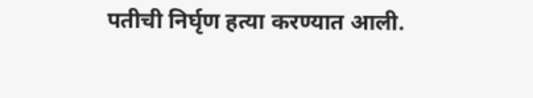पतीची निर्घृण हत्या करण्यात आली.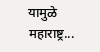यामुळे महाराष्ट्र...